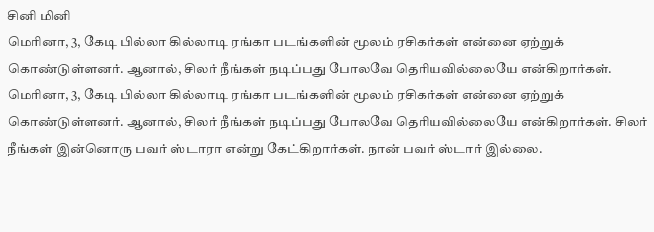சினி மினி
மெரினா, 3, கேடி பில்லா கில்லாடி ரங்கா படங்களின் மூலம் ரசிகர்கள் என்னை ஏற்றுக் கொண்டுள்ளனர். ஆனால், சிலர் நீங்கள் நடிப்பது போலவே தெரியவில்லையே என்கிறார்கள்.
மெரினா, 3, கேடி பில்லா கில்லாடி ரங்கா படங்களின் மூலம் ரசிகர்கள் என்னை ஏற்றுக் கொண்டுள்ளனர். ஆனால், சிலர் நீங்கள் நடிப்பது போலவே தெரியவில்லையே என்கிறார்கள். சிலர் நீங்கள் இன்னொரு பவர் ஸ்டாரா என்று கேட்கிறார்கள். நான் பவர் ஸ்டார் இல்லை.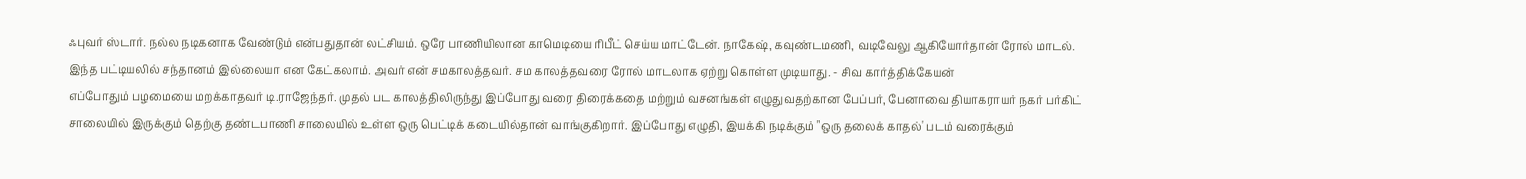ஃபுவர் ஸ்டார். நல்ல நடிகனாக வேண்டும் என்பதுதான் லட்சியம். ஒரே பாணியிலான காமெடியை ரிபீட் செய்ய மாட்டேன். நாகேஷ், கவுண்டமணி, வடிவேலு ஆகியோர்தான் ரோல் மாடல். இந்த பட்டியலில் சந்தானம் இல்லையா என கேட்கலாம். அவர் என் சமகாலத்தவர். சம காலத்தவரை ரோல் மாடலாக ஏற்று கொள்ள முடியாது. - சிவ கார்த்திக்கேயன்
எப்போதும் பழமையை மறக்காதவர் டி.ராஜேந்தர். முதல் பட காலத்திலிருந்து இப்போது வரை திரைக்கதை மற்றும் வசனங்கள் எழுதுவதற்கான பேப்பர், பேனாவை தியாகராயர் நகர் பர்கிட் சாலையில் இருக்கும் தெற்கு தண்டபாணி சாலையில் உள்ள ஒரு பெட்டிக் கடையில்தான் வாங்குகிறார். இப்போது எழுதி, இயக்கி நடிக்கும் "ஒரு தலைக் காதல்' படம் வரைக்கும்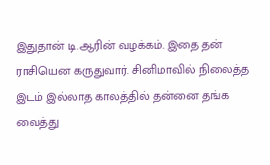இதுதான் டி.ஆரின் வழக்கம். இதை தன் ராசியென கருதுவார். சினிமாவில் நிலைத்த இடம் இல்லாத காலத்தில் தன்னை தங்க வைத்து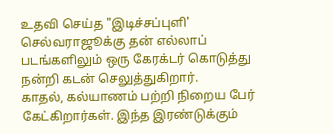உதவி செய்த "இடிச்சப்புளி' செல்வராஜூக்கு தன் எல்லாப் படங்களிலும் ஒரு கேரக்டர் கொடுத்து நன்றி கடன் செலுத்துகிறார்.
காதல், கல்யாணம் பற்றி நிறைய பேர் கேட்கிறார்கள். இந்த இரண்டுக்கும்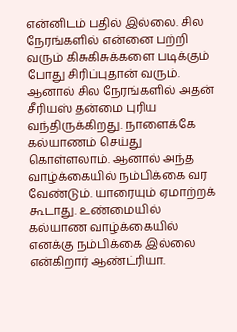என்னிடம் பதில் இல்லை. சில நேரங்களில் என்னை பற்றி வரும் கிசுகிசுக்களை படிக்கும் போது சிரிப்புதான் வரும். ஆனால் சில நேரங்களில் அதன் சீரியஸ் தன்மை புரிய வந்திருக்கிறது. நாளைக்கே கல்யாணம் செய்து கொள்ளலாம். ஆனால் அந்த வாழ்க்கையில் நம்பிக்கை வர வேண்டும். யாரையும் ஏமாற்றக் கூடாது. உண்மையில் கல்யாண வாழ்க்கையில் எனக்கு நம்பிக்கை இல்லை என்கிறார் ஆண்ட்ரியா.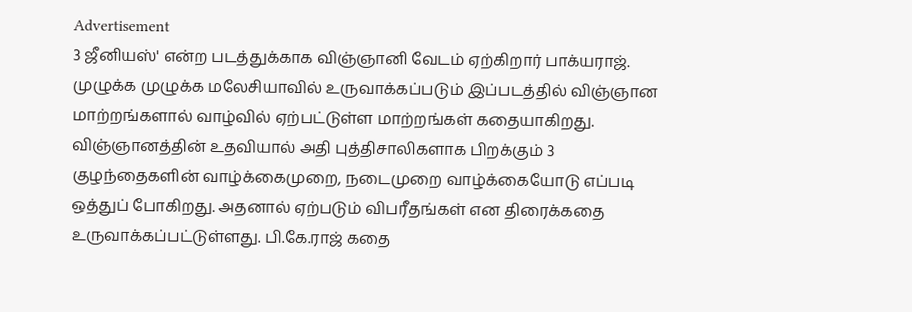Advertisement
3 ஜீனியஸ்' என்ற படத்துக்காக விஞ்ஞானி வேடம் ஏற்கிறார் பாக்யராஜ். முழுக்க முழுக்க மலேசியாவில் உருவாக்கப்படும் இப்படத்தில் விஞ்ஞான மாற்றங்களால் வாழ்வில் ஏற்பட்டுள்ள மாற்றங்கள் கதையாகிறது. விஞ்ஞானத்தின் உதவியால் அதி புத்திசாலிகளாக பிறக்கும் 3 குழந்தைகளின் வாழ்க்கைமுறை, நடைமுறை வாழ்க்கையோடு எப்படி ஒத்துப் போகிறது. அதனால் ஏற்படும் விபரீதங்கள் என திரைக்கதை உருவாக்கப்பட்டுள்ளது. பி.கே.ராஜ் கதை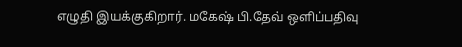எழுதி இயக்குகிறார். மகேஷ் பி.தேவ் ஒளிப்பதிவு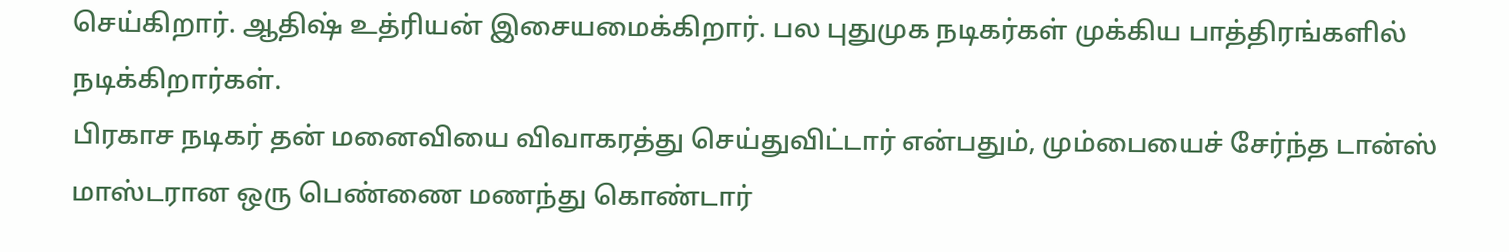செய்கிறார். ஆதிஷ் உத்ரியன் இசையமைக்கிறார். பல புதுமுக நடிகர்கள் முக்கிய பாத்திரங்களில் நடிக்கிறார்கள்.
பிரகாச நடிகர் தன் மனைவியை விவாகரத்து செய்துவிட்டார் என்பதும், மும்பையைச் சேர்ந்த டான்ஸ் மாஸ்டரான ஒரு பெண்ணை மணந்து கொண்டார்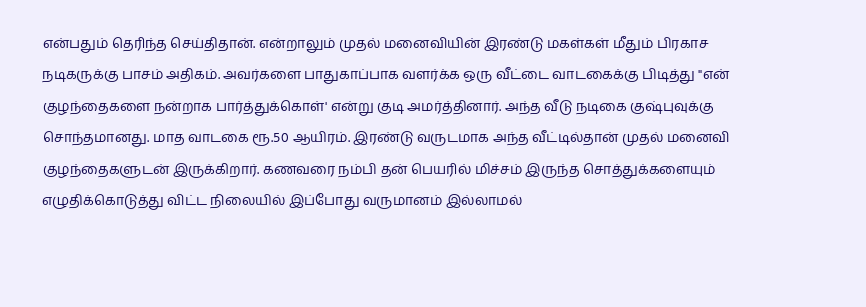என்பதும் தெரிந்த செய்திதான். என்றாலும் முதல் மனைவியின் இரண்டு மகள்கள் மீதும் பிரகாச நடிகருக்கு பாசம் அதிகம். அவர்களை பாதுகாப்பாக வளர்க்க ஒரு வீட்டை வாடகைக்கு பிடித்து "என் குழந்தைகளை நன்றாக பார்த்துக்கொள்' என்று குடி அமர்த்தினார். அந்த வீடு நடிகை குஷ்புவுக்கு சொந்தமானது. மாத வாடகை ரூ.50 ஆயிரம். இரண்டு வருடமாக அந்த வீட்டில்தான் முதல் மனைவி குழந்தைகளுடன் இருக்கிறார். கணவரை நம்பி தன் பெயரில் மிச்சம் இருந்த சொத்துக்களையும் எழுதிக்கொடுத்து விட்ட நிலையில் இப்போது வருமானம் இல்லாமல்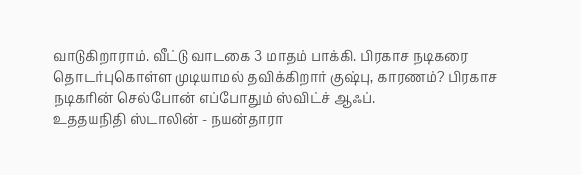வாடுகிறாராம். வீட்டு வாடகை 3 மாதம் பாக்கி. பிரகாச நடிகரை தொடர்புகொள்ள முடியாமல் தவிக்கிறார் குஷ்பு, காரணம்? பிரகாச நடிகரின் செல்போன் எப்போதும் ஸ்விட்ச் ஆஃப்.
உததயநிதி ஸ்டாலின் - நயன்தாரா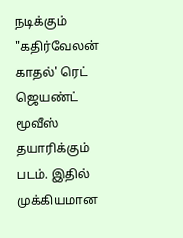நடிக்கும் "கதிர்வேலன் காதல்' ரெட் ஜெயண்ட் மூவீஸ் தயாரிக்கும் படம். இதில் முக்கியமான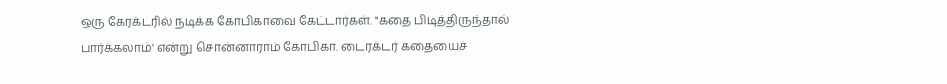ஒரு கேரக்டரில் நடிக்க கோபிகாவை கேட்டார்கள். "கதை பிடித்திருந்தால் பார்க்கலாம்' என்று சொன்னாராம் கோபிகா. டைரக்டர் கதையைச்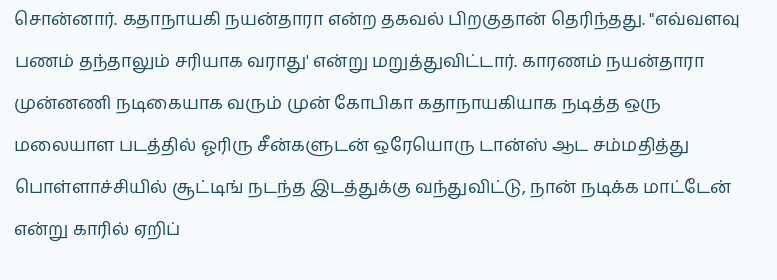சொன்னார். கதாநாயகி நயன்தாரா என்ற தகவல் பிறகுதான் தெரிந்தது. "எவ்வளவு பணம் தந்தாலும் சரியாக வராது' என்று மறுத்துவிட்டார். காரணம் நயன்தாரா முன்னணி நடிகையாக வரும் முன் கோபிகா கதாநாயகியாக நடித்த ஒரு மலையாள படத்தில் ஓரிரு சீன்களுடன் ஒரேயொரு டான்ஸ் ஆட சம்மதித்து பொள்ளாச்சியில் சூட்டிங் நடந்த இடத்துக்கு வந்துவிட்டு, நான் நடிக்க மாட்டேன் என்று காரில் ஏறிப்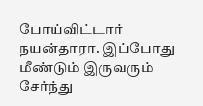போய்விட்டார் நயன்தாரா. இப்போது மீண்டும் இருவரும் சேர்ந்து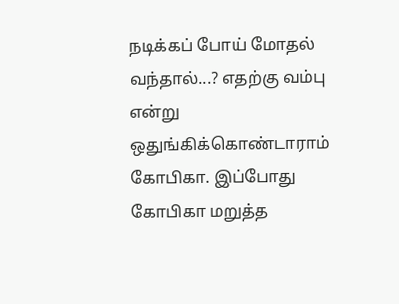நடிக்கப் போய் மோதல் வந்தால்...? எதற்கு வம்பு என்று ஒதுங்கிக்கொண்டாராம் கோபிகா. இப்போது கோபிகா மறுத்த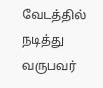வேடத்தில் நடித்து வருபவர்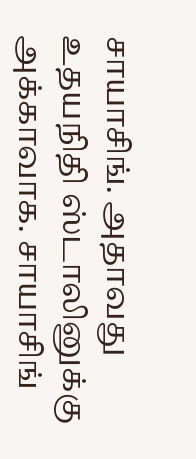சாயாசிங். அதாவது உதயநிதி ஸ்டாலினுக்கு அக்காவாக. சாயாசிங்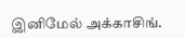இனிமேல் அக்காசிங்.